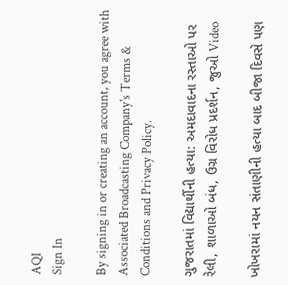AQI
Sign In

By signing in or creating an account, you agree with Associated Broadcasting Company's Terms & Conditions and Privacy Policy.

ગુજરાતમાં વિદ્યાર્થીની હત્યા: અમદાવાદના રસ્તાઓ પર રેલી, શાળાઓ બંધ, ઉગ્ર વિરોધ પ્રદર્શન, જુઓ Video

ખોખરામાં નયન સંતાણીની હત્યા બાદ બીજા દિવસે પણ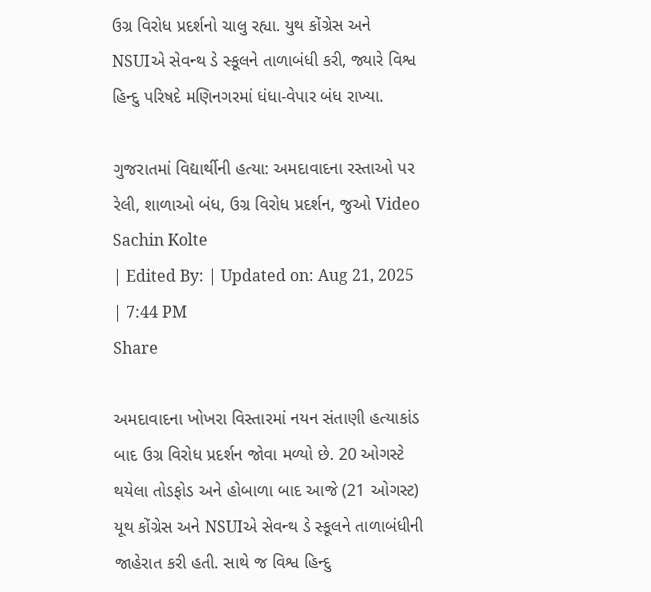ઉગ્ર વિરોધ પ્રદર્શનો ચાલુ રહ્યા. યુથ કોંગ્રેસ અને NSUIએ સેવન્થ ડે સ્કૂલને તાળાબંધી કરી, જ્યારે વિશ્વ હિન્દુ પરિષદે મણિનગરમાં ધંધા-વેપાર બંધ રાખ્યા.

ગુજરાતમાં વિદ્યાર્થીની હત્યા: અમદાવાદના રસ્તાઓ પર રેલી, શાળાઓ બંધ, ઉગ્ર વિરોધ પ્રદર્શન, જુઓ Video
Sachin Kolte
| Edited By: | Updated on: Aug 21, 2025 | 7:44 PM
Share

અમદાવાદના ખોખરા વિસ્તારમાં નયન સંતાણી હત્યાકાંડ બાદ ઉગ્ર વિરોધ પ્રદર્શન જોવા મળ્યો છે. 20 ઓગસ્ટે થયેલા તોડફોડ અને હોબાળા બાદ આજે (21 ઓગસ્ટ) યૂથ કોંગ્રેસ અને NSUIએ સેવન્થ ડે સ્કૂલને તાળાબંધીની જાહેરાત કરી હતી. સાથે જ વિશ્વ હિન્દુ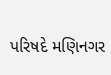પરિષદે મણિનગર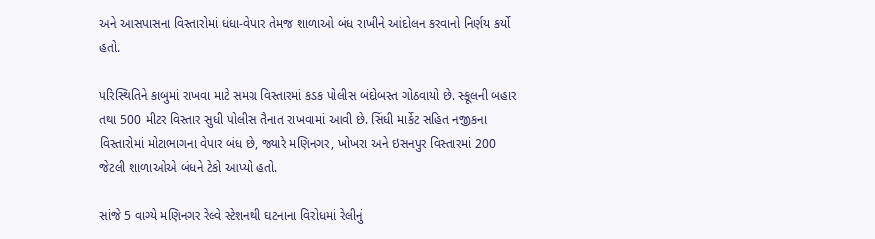અને આસપાસના વિસ્તારોમાં ધંધા-વેપાર તેમજ શાળાઓ બંધ રાખીને આંદોલન કરવાનો નિર્ણય કર્યો હતો.

પરિસ્થિતિને કાબુમાં રાખવા માટે સમગ્ર વિસ્તારમાં કડક પોલીસ બંદોબસ્ત ગોઠવાયો છે. સ્કૂલની બહાર તથા 500 મીટર વિસ્તાર સુધી પોલીસ તૈનાત રાખવામાં આવી છે. સિંધી માર્કેટ સહિત નજીકના વિસ્તારોમાં મોટાભાગના વેપાર બંધ છે, જ્યારે મણિનગર, ખોખરા અને ઇસનપુર વિસ્તારમાં 200 જેટલી શાળાઓએ બંધને ટેકો આપ્યો હતો.

સાંજે 5 વાગ્યે મણિનગર રેલ્વે સ્ટેશનથી ઘટનાના વિરોધમાં રેલીનું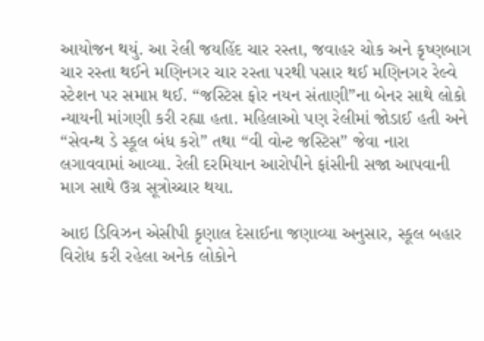આયોજન થયું. આ રેલી જયહિંદ ચાર રસ્તા, જવાહર ચોક અને કૃષ્ણબાગ ચાર રસ્તા થઈને મણિનગર ચાર રસ્તા પરથી પસાર થઈ મણિનગર રેલ્વે સ્ટેશન પર સમાપ્ત થઈ. “જસ્ટિસ ફોર નયન સંતાણી”ના બેનર સાથે લોકો ન્યાયની માંગણી કરી રહ્યા હતા. મહિલાઓ પણ રેલીમાં જોડાઈ હતી અને “સેવન્થ ડે સ્કૂલ બંધ કરો” તથા “વી વોન્ટ જસ્ટિસ” જેવા નારા લગાવવામાં આવ્યા. રેલી દરમિયાન આરોપીને ફાંસીની સજા આપવાની માગ સાથે ઉગ્ર સૂત્રોચ્ચાર થયા.

આઇ ડિવિઝન એસીપી કૃણાલ દેસાઈના જણાવ્યા અનુસાર, સ્કૂલ બહાર વિરોધ કરી રહેલા અનેક લોકોને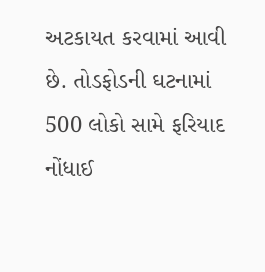અટકાયત કરવામાં આવી છે. તોડફોડની ઘટનામાં 500 લોકો સામે ફરિયાદ નોંધાઈ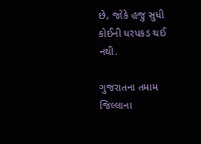છે, જોકે હજુ સુધી કોઈની ધરપકડ થઈ નથી.

ગુજરાતના તમામ જિલ્લાના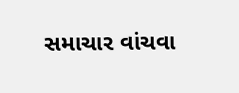સમાચાર વાંચવા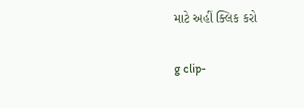માટે અહીં ક્લિક કરો

g clip-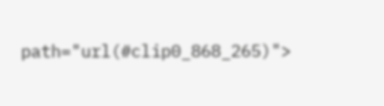path="url(#clip0_868_265)">